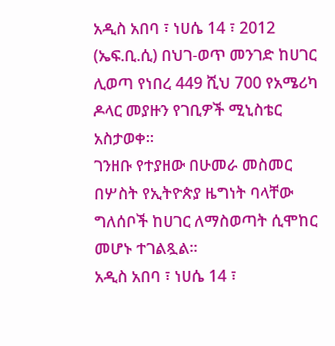አዲስ አበባ ፣ ነሀሴ 14 ፣ 2012 (ኤፍ.ቢ.ሲ) በህገ-ወጥ መንገድ ከሀገር ሊወጣ የነበረ 449 ሺህ 700 የአሜሪካ ዶላር መያዙን የገቢዎች ሚኒስቴር አስታወቀ።
ገንዘቡ የተያዘው በሁመራ መስመር በሦስት የኢትዮጵያ ዜግነት ባላቸው ግለሰቦች ከሀገር ለማስወጣት ሲሞከር መሆኑ ተገልጿል።
አዲስ አበባ ፣ ነሀሴ 14 ፣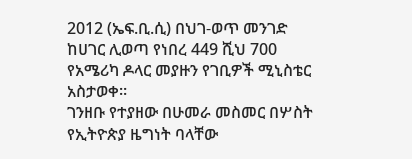2012 (ኤፍ.ቢ.ሲ) በህገ-ወጥ መንገድ ከሀገር ሊወጣ የነበረ 449 ሺህ 700 የአሜሪካ ዶላር መያዙን የገቢዎች ሚኒስቴር አስታወቀ።
ገንዘቡ የተያዘው በሁመራ መስመር በሦስት የኢትዮጵያ ዜግነት ባላቸው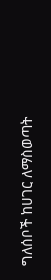ግለሰቦች ከሀገር ለማስወጣት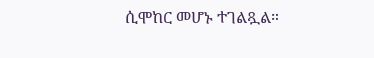ሲሞከር መሆኑ ተገልጿል።